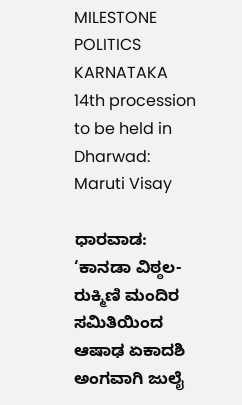MILESTONE
POLITICS
KARNATAKA
14th procession to be held in Dharwad: Maruti Visay

ಧಾರವಾಡ: ‘ಕಾನಡಾ ವಿಠ್ಠಲ-ರುಕ್ಮಿಣಿ ಮಂದಿರ ಸಮಿತಿಯಿಂದ ಆಷಾಢ ಏಕಾದಶಿ ಅಂಗವಾಗಿ ಜುಲೈ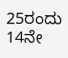25ರಂದು 14ನೇ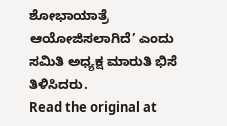ಶೋಭಾಯಾತ್ರೆ ಆಯೋಜಿಸಲಾಗಿದೆ’ ಎಂದು ಸಮಿತಿ ಅಧ್ಯಕ್ಷ ಮಾರುತಿ ಭಿಸೆ ತಿಳಿಸಿದರು.
Read the original at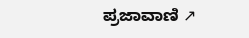ಪ್ರಜಾವಾಣಿ ↗